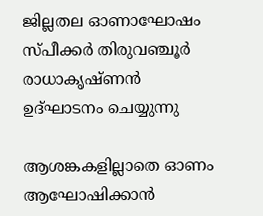ജില്ലതല ഓണാഘോഷം സ്പീക്കർ തിരുവഞ്ചൂർ രാധാകൃഷ്ണൻ ഉദ്ഘാടനം ചെയ്യുന്നു

ആശങ്കകളില്ലാതെ ഓണം ആഘോഷിക്കാന്‍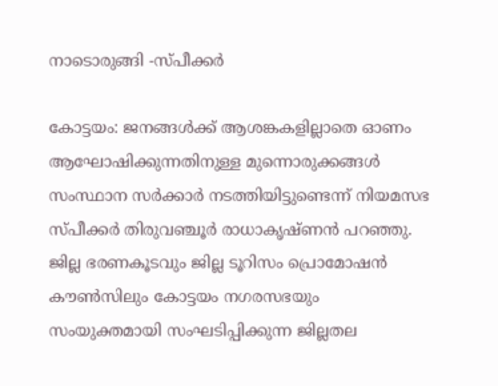നാടൊരുങ്ങി -സ്പീക്കർ

കോട്ടയം: ജനങ്ങള്‍ക്ക് ആശങ്കകളില്ലാതെ ഓണം ആഘോഷിക്കുന്നതിനുള്ള മുന്നൊരുക്കങ്ങള്‍ സംസ്ഥാന സർക്കാർ നടത്തിയിട്ടുണ്ടെന്ന് നിയമസഭ സ്പീക്കർ തിരുവഞ്ചൂർ രാധാകൃഷ്ണൻ പറഞ്ഞു. ജില്ല ഭരണകൂടവും ജില്ല ടൂറിസം പ്രൊമോഷൻ കൗൺസിലും കോട്ടയം നഗരസഭയും സംയുക്തമായി സംഘടിപ്പിക്കുന്ന ജില്ലതല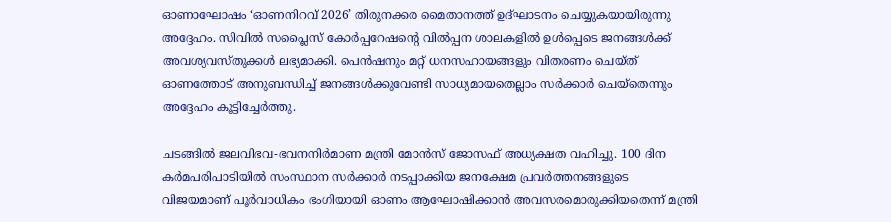ഓണാഘോഷം ‘ഓണനിറവ് 2026’ തിരുനക്കര മൈതാനത്ത് ഉദ്ഘാടനം ചെയ്യുകയായിരുന്നു അദ്ദേഹം. സിവിൽ സപ്ലൈസ് കോര്‍പ്പറേഷന്‍റെ വില്‍പ്പന ശാലകളില്‍ ഉള്‍പ്പെടെ ജനങ്ങള്‍ക്ക് അവശ്യവസ്തുക്കൾ ലഭ്യമാക്കി. പെന്‍ഷനും മറ്റ് ധനസഹായങ്ങളും വിതരണം ചെയ്ത് ഓണത്തോട് അനുബന്ധിച്ച് ജനങ്ങള്‍ക്കുവേണ്ടി സാധ്യമായതെല്ലാം സര്‍ക്കാര്‍ ചെയ്തെന്നും അദ്ദേഹം കൂട്ടിച്ചേര്‍ത്തു.

ചടങ്ങിൽ ജലവിഭവ-ഭവനനിർമാണ മന്ത്രി മോൻസ് ജോസഫ് അധ്യക്ഷത വഹിച്ചു. 100 ദിന കർമപരിപാടിയിൽ സംസ്ഥാന സർക്കാർ നടപ്പാക്കിയ ജനക്ഷേമ പ്രവർത്തനങ്ങളുടെ വിജയമാണ് പൂർവാധികം ഭംഗിയായി ഓണം ആഘോഷിക്കാൻ അവസരമൊരുക്കിയതെന്ന് മന്ത്രി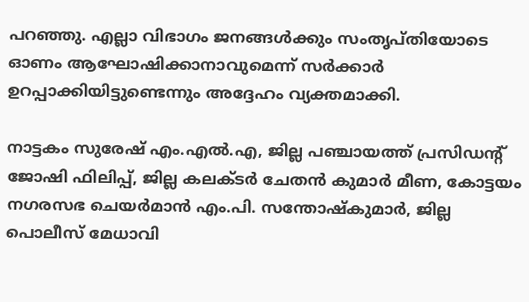പറഞ്ഞു. എല്ലാ വിഭാഗം ജനങ്ങൾക്കും സംതൃപ്തിയോടെ ഓണം ആഘോഷിക്കാനാവുമെന്ന് സർക്കാർ ഉറപ്പാക്കിയിട്ടുണ്ടെന്നും അദ്ദേഹം വ്യക്തമാക്കി.

നാട്ടകം സുരേഷ് എം.എൽ.എ, ജില്ല പഞ്ചായത്ത് പ്രസിഡന്‍റ് ജോഷി ഫിലിപ്പ്, ജില്ല കലക്ടർ ചേതൻ കുമാർ മീണ, കോട്ടയം നഗരസഭ ചെയർമാൻ എം.പി. സന്തോഷ്‌കുമാർ, ജില്ല പൊലീസ് മേധാവി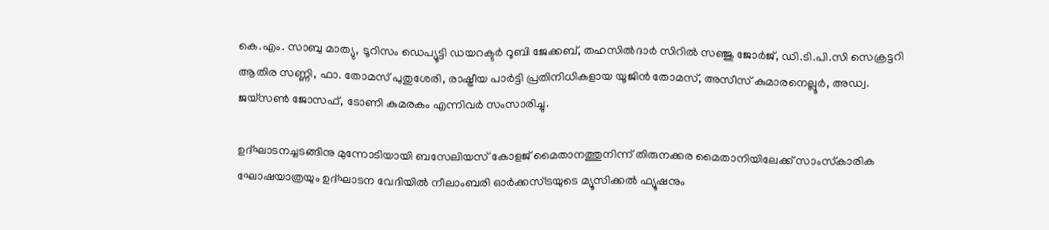കെ.എം. സാബു മാത്യു, ടൂറിസം ഡെപ്യൂട്ടി ഡയറക്ടർ റൂബി ജേക്കബ്, തഹസിൽദാർ സിറിൽ സഞ്ജു ജോർജ്, ഡി.ടി.പി.സി സെക്രട്ടറി ആതിര സണ്ണി, ഫാ. തോമസ് പുതുശേരി, രാഷ്ട്രീയ പാർട്ടി പ്രതിനിധികളായ യൂജിൻ തോമസ്, അസീസ് കുമാരനെല്ലൂർ, അഡ്വ. ജയ്‌സൺ ജോസഫ്, ടോണി കുമരകം എന്നിവർ സംസാരിച്ചു.

ഉദ്ഘാടനച്ചടങ്ങിനു മുന്നോടിയായി ബസേലിയസ് കോളജ് മൈതാനത്തുനിന്ന് തിരുനക്കര മൈതാനിയിലേക്ക് സാംസ്‌കാരിക ഘോഷയാത്രയും ഉദ്ഘാടന വേദിയില്‍ നീലാംബരി ഓർക്കസ്ട്രയുടെ മ്യൂസിക്കൽ ഫ്യൂഷനും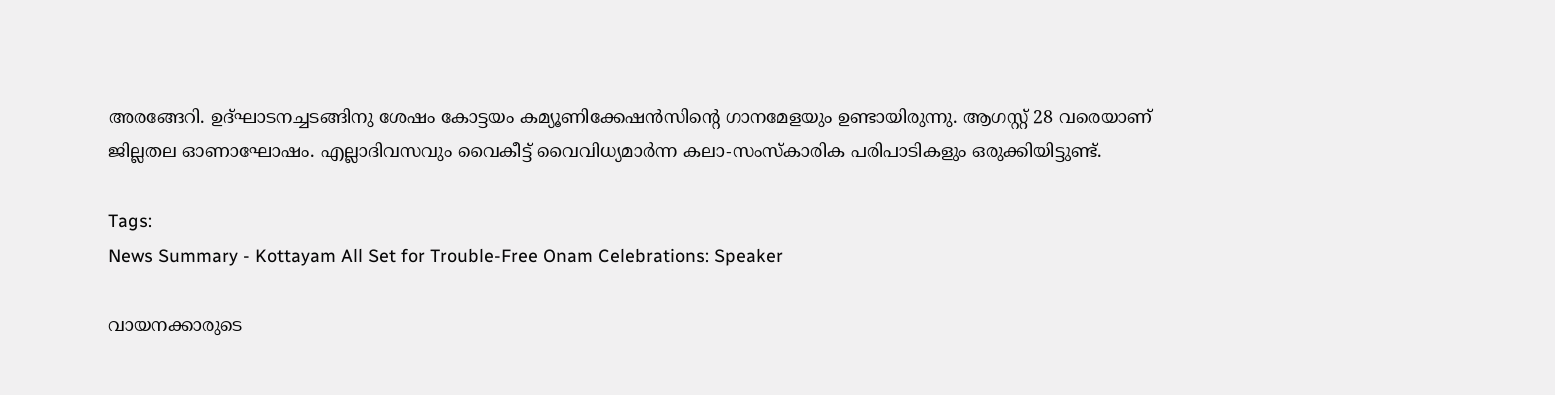അരങ്ങേറി. ഉദ്ഘാടനച്ചടങ്ങിനു ശേഷം കോട്ടയം കമ്യൂണിക്കേഷന്‍സിന്‍റെ ഗാനമേളയും ഉണ്ടായിരുന്നു. ആഗസ്റ്റ് 28 വരെയാണ് ജില്ലതല ഓണാഘോഷം. എല്ലാദിവസവും വൈകീട്ട് വൈവിധ്യമാർന്ന കലാ-സംസ്‌കാരിക പരിപാടികളും ഒരുക്കിയിട്ടുണ്ട്.

Tags:
News Summary - Kottayam All Set for Trouble-Free Onam Celebrations: Speaker

വായനക്കാരുടെ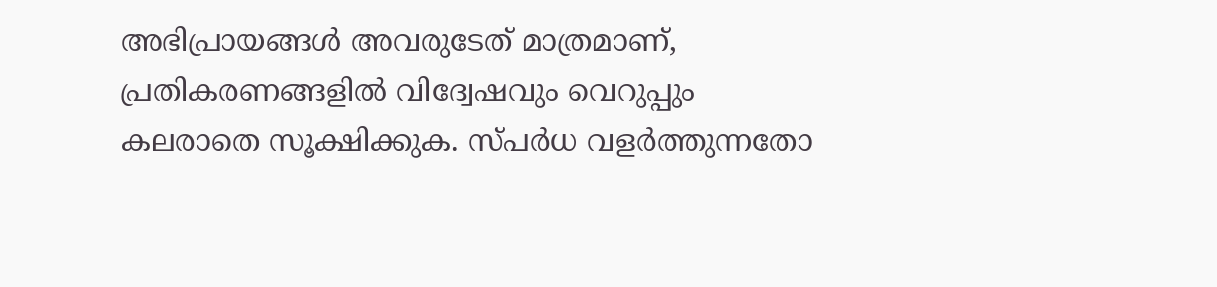അഭിപ്രായങ്ങള്‍ അവരുടേത് മാത്രമാണ്, പ്രതികരണങ്ങളിൽ വിദ്വേഷവും വെറുപ്പും കലരാതെ സൂക്ഷിക്കുക. സ്പർധ വളർത്തുന്നതോ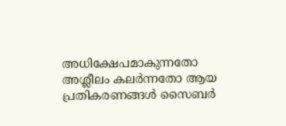അധിക്ഷേപമാകുന്നതോ അശ്ലീലം കലർന്നതോ ആയ പ്രതികരണങ്ങൾ സൈബർ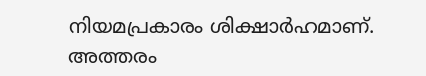നിയമപ്രകാരം ശിക്ഷാർഹമാണ്. അത്തരം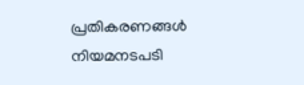പ്രതികരണങ്ങൾ നിയമനടപടി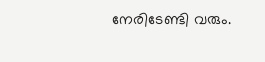നേരിടേണ്ടി വരും.